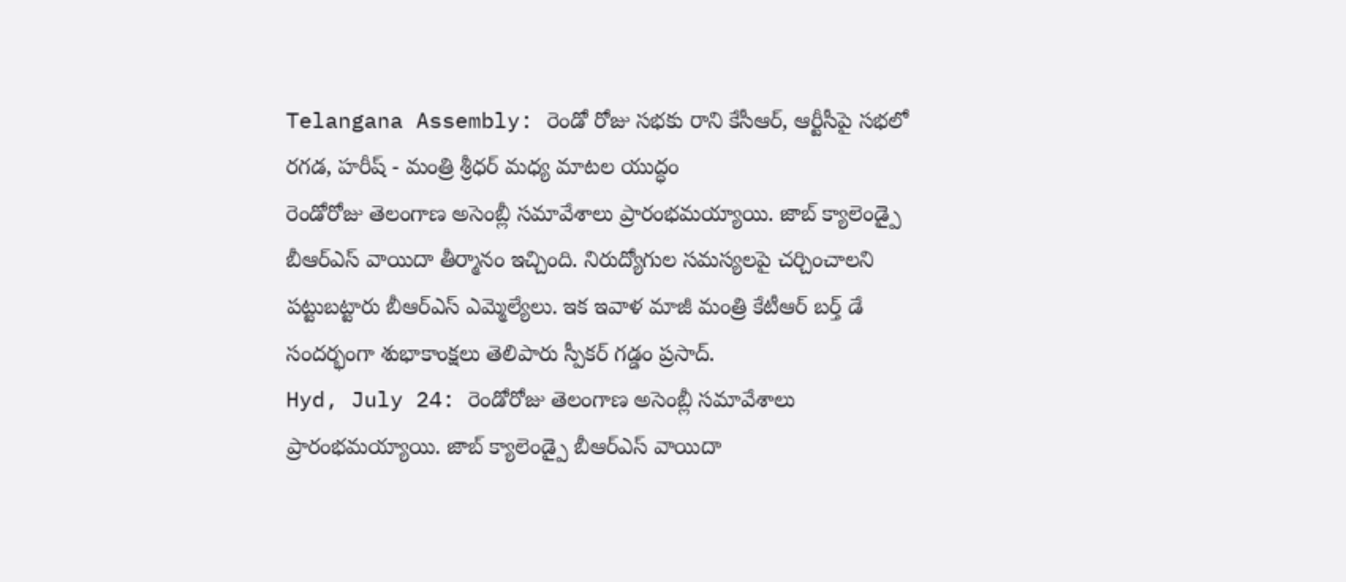Telangana Assembly: రెండో రోజు సభకు రాని కేసీఆర్, ఆర్టీసీపై సభలో రగడ, హరీష్ - మంత్రి శ్రీధర్ మధ్య మాటల యుద్ధం
రెండోరోజు తెలంగాణ అసెంబ్లీ సమావేశాలు ప్రారంభమయ్యాయి. జాబ్ క్యాలెండ్పై బీఆర్ఎస్ వాయిదా తీర్మానం ఇచ్చింది. నిరుద్యోగుల సమస్యలపై చర్చించాలని పట్టుబట్టారు బీఆర్ఎస్ ఎమ్మెల్యేలు. ఇక ఇవాళ మాజీ మంత్రి కేటీఆర్ బర్త్ డే సందర్భంగా శుభాకాంక్షలు తెలిపారు స్పీకర్ గడ్డం ప్రసాద్.
Hyd, July 24: రెండోరోజు తెలంగాణ అసెంబ్లీ సమావేశాలు ప్రారంభమయ్యాయి. జాబ్ క్యాలెండ్పై బీఆర్ఎస్ వాయిదా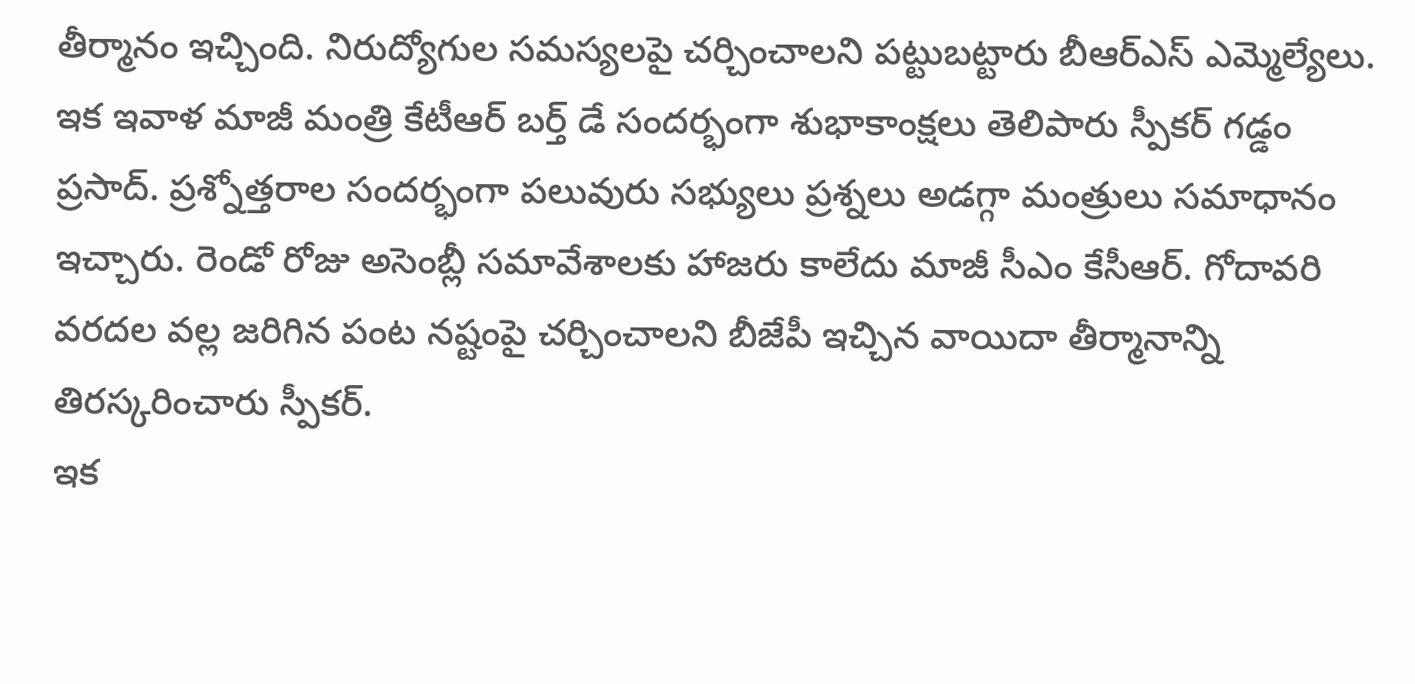తీర్మానం ఇచ్చింది. నిరుద్యోగుల సమస్యలపై చర్చించాలని పట్టుబట్టారు బీఆర్ఎస్ ఎమ్మెల్యేలు. ఇక ఇవాళ మాజీ మంత్రి కేటీఆర్ బర్త్ డే సందర్భంగా శుభాకాంక్షలు తెలిపారు స్పీకర్ గడ్డం ప్రసాద్. ప్రశ్నోత్తరాల సందర్భంగా పలువురు సభ్యులు ప్రశ్నలు అడగ్గా మంత్రులు సమాధానం ఇచ్చారు. రెండో రోజు అసెంబ్లీ సమావేశాలకు హాజరు కాలేదు మాజీ సీఎం కేసీఆర్. గోదావరి వరదల వల్ల జరిగిన పంట నష్టంపై చర్చించాలని బీజేపీ ఇచ్చిన వాయిదా తీర్మానాన్ని తిరస్కరించారు స్పీకర్.
ఇక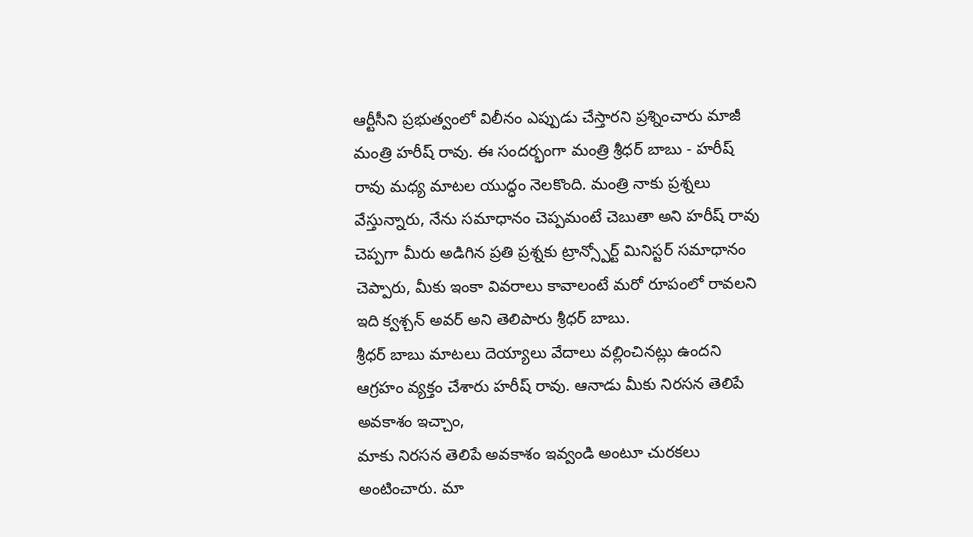ఆర్టీసీని ప్రభుత్వంలో విలీనం ఎప్పుడు చేస్తారని ప్రశ్నించారు మాజీ మంత్రి హరీష్ రావు. ఈ సందర్భంగా మంత్రి శ్రీధర్ బాబు - హరీష్ రావు మధ్య మాటల యుద్ధం నెలకొంది. మంత్రి నాకు ప్రశ్నలు వేస్తున్నారు, నేను సమాధానం చెప్పమంటే చెబుతా అని హరీష్ రావు చెప్పగా మీరు అడిగిన ప్రతి ప్రశ్నకు ట్రాన్స్పోర్ట్ మినిస్టర్ సమాధానం చెప్పారు, మీకు ఇంకా వివరాలు కావాలంటే మరో రూపంలో రావలని ఇది క్వశ్చన్ అవర్ అని తెలిపారు శ్రీధర్ బాబు.
శ్రీధర్ బాబు మాటలు దెయ్యాలు వేదాలు వల్లించినట్లు ఉందని ఆగ్రహం వ్యక్తం చేశారు హరీష్ రావు. ఆనాడు మీకు నిరసన తెలిపే అవకాశం ఇచ్చాం,
మాకు నిరసన తెలిపే అవకాశం ఇవ్వండి అంటూ చురకలు అంటించారు. మా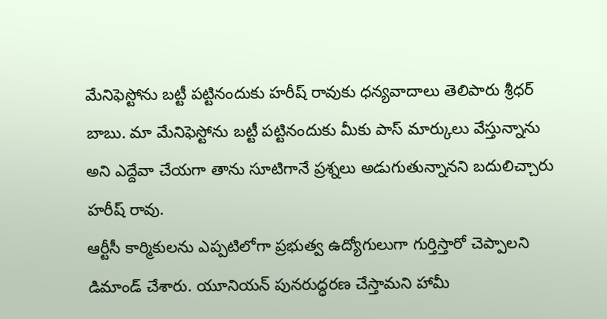మేనిఫెస్టోను బట్టీ పట్టినందుకు హరీష్ రావుకు ధన్యవాదాలు తెలిపారు శ్రీధర్ బాబు. మా మేనిఫెస్టోను బట్టీ పట్టినందుకు మీకు పాస్ మార్కులు వేస్తున్నాను అని ఎద్దేవా చేయగా తాను సూటిగానే ప్రశ్నలు అడుగుతున్నానని బదులిచ్చారు హరీష్ రావు.
ఆర్టీసీ కార్మికులను ఎప్పటిలోగా ప్రభుత్వ ఉద్యోగులుగా గుర్తిస్తారో చెప్పాలని డిమాండ్ చేశారు. యూనియన్ పునరుద్ధరణ చేస్తామని హామీ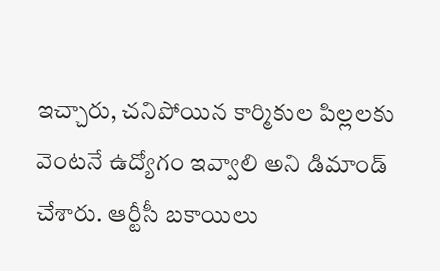ఇచ్చారు, చనిపోయిన కార్మికుల పిల్లలకు వెంటనే ఉద్యోగం ఇవ్వాలి అని డిమాండ్ చేశారు. ఆర్టీసీ బకాయిలు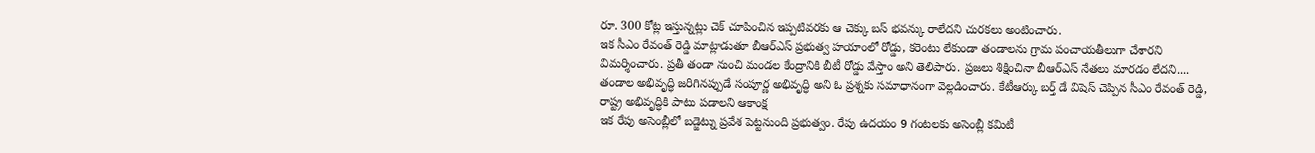రూ. 300 కోట్ల ఇస్తున్నట్లు చెక్ చూపించిన ఇప్పటివరకు ఆ చెక్కు బస్ భవన్కు రాలేదని చురకలు అంటించారు.
ఇక సీఎం రేవంత్ రెడ్డి మాట్లాడుతూ బీఆర్ఎస్ ప్రభుత్వ హయాంలో రోడ్డు, కరెంటు లేకుండా తండాలను గ్రామ పంచాయతీలుగా చేశారని విమర్శించారు. ప్రతీ తండా నుంచి మండల కేంద్రానికి బీటీ రోడ్డు వేస్తాం అని తెలిపారు. ప్రజలు శిక్షించినా బీఆర్ఎస్ నేతలు మారడం లేదని.... తండాల అభివృద్ధి జరిగినప్పుడే సంపూర్ణ అభివృద్ధి అని ఓ ప్రశ్నకు సమాధానంగా వెల్లడించారు. కేటీఆర్కు బర్త్ డే విషెస్ చెప్పిన సీఎం రేవంత్ రెడ్డి, రాష్ట్ర అభివృద్ధికి పాటు పడాలని ఆకాంక్ష
ఇక రేపు అసెంబ్లీలో బడ్జెట్ను ప్రవేశ పెట్టనుంది ప్రభుత్వం. రేపు ఉదయం 9 గంటలకు అసెంబ్లీ కమిటీ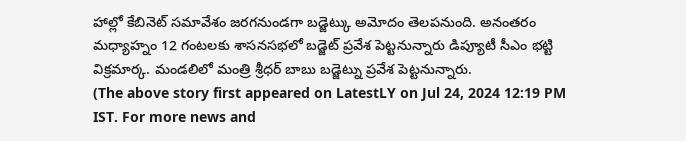హాల్లో కేబినెట్ సమావేశం జరగనుండగా బడ్జెట్కు అమోదం తెలపనుంది. అనంతరం మధ్యాహ్నం 12 గంటలకు శాసనసభలో బడ్జెట్ ప్రవేశ పెట్టనున్నారు డిప్యూటీ సీఎం భట్టి విక్రమార్క. మండలిలో మంత్రి శ్రీధర్ బాబు బడ్జెట్ను ప్రవేశ పెట్టనున్నారు.
(The above story first appeared on LatestLY on Jul 24, 2024 12:19 PM IST. For more news and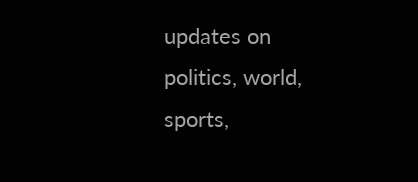updates on politics, world, sports,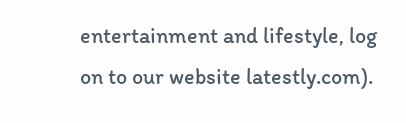entertainment and lifestyle, log on to our website latestly.com).